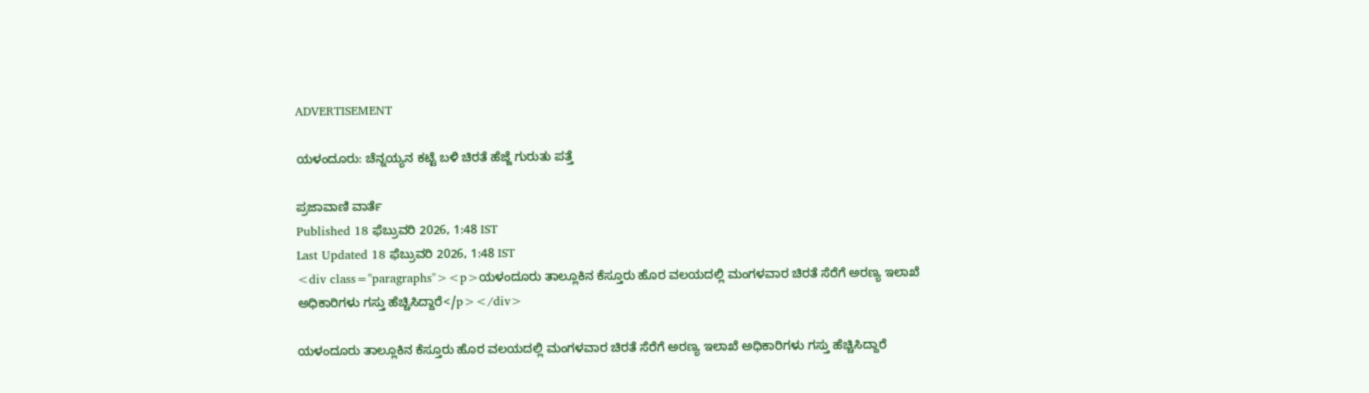ADVERTISEMENT

ಯಳಂದೂರು: ಚೆನ್ನಯ್ಯನ ಕಟ್ಟೆ ಬಳಿ ಚಿರತೆ ಹೆಜ್ಜೆ ಗುರುತು ಪತ್ತೆ

ಪ್ರಜಾವಾಣಿ ವಾರ್ತೆ
Published 18 ಫೆಬ್ರುವರಿ 2026, 1:48 IST
Last Updated 18 ಫೆಬ್ರುವರಿ 2026, 1:48 IST
<div class="paragraphs"><p>ಯಳಂದೂರು ತಾಲ್ಲೂಕಿನ ಕೆಸ್ತೂರು ಹೊರ ವಲಯದಲ್ಲಿ ಮಂಗಳವಾರ ಚಿರತೆ ಸೆರೆಗೆ ಅರಣ್ಯ ಇಲಾಖೆ ಅಧಿಕಾರಿಗಳು ಗಸ್ತು ಹೆಚ್ಚಿಸಿದ್ದಾರೆ</p></div>

ಯಳಂದೂರು ತಾಲ್ಲೂಕಿನ ಕೆಸ್ತೂರು ಹೊರ ವಲಯದಲ್ಲಿ ಮಂಗಳವಾರ ಚಿರತೆ ಸೆರೆಗೆ ಅರಣ್ಯ ಇಲಾಖೆ ಅಧಿಕಾರಿಗಳು ಗಸ್ತು ಹೆಚ್ಚಿಸಿದ್ದಾರೆ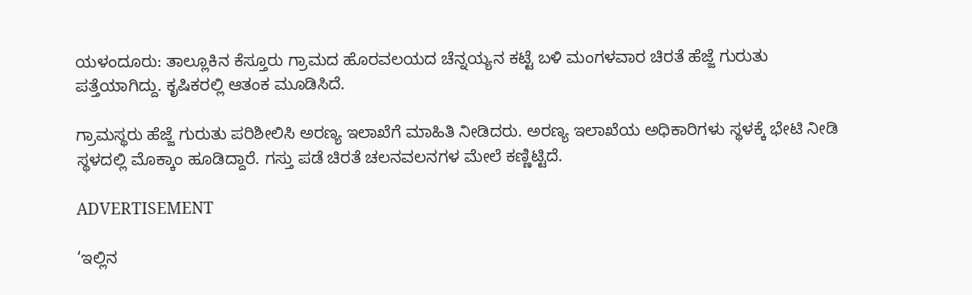ಯಳಂದೂರು: ತಾಲ್ಲೂಕಿನ ಕೆಸ್ತೂರು ಗ್ರಾಮದ ಹೊರವಲಯದ ಚೆನ್ನಯ್ಯನ ಕಟ್ಟೆ ಬಳಿ ಮಂಗಳವಾರ ಚಿರತೆ ಹೆಜ್ಜೆ ಗುರುತು ಪತ್ತೆಯಾಗಿದ್ದು. ಕೃಷಿಕರಲ್ಲಿ ಆತಂಕ ಮೂಡಿಸಿದೆ.

ಗ್ರಾಮಸ್ಥರು ಹೆಜ್ಜೆ ಗುರುತು ಪರಿಶೀಲಿಸಿ ಅರಣ್ಯ ಇಲಾಖೆಗೆ ಮಾಹಿತಿ ನೀಡಿದರು. ಅರಣ್ಯ ಇಲಾಖೆಯ ಅಧಿಕಾರಿಗಳು ಸ್ಥಳಕ್ಕೆ ಭೇಟಿ ನೀಡಿ ಸ್ಥಳದಲ್ಲಿ ಮೊಕ್ಕಾಂ ಹೂಡಿದ್ದಾರೆ. ಗಸ್ತು ಪಡೆ ಚಿರತೆ ಚಲನವಲನಗಳ ಮೇಲೆ ಕಣ್ಣಿಟ್ಟಿದೆ.

ADVERTISEMENT

‘ಇಲ್ಲಿನ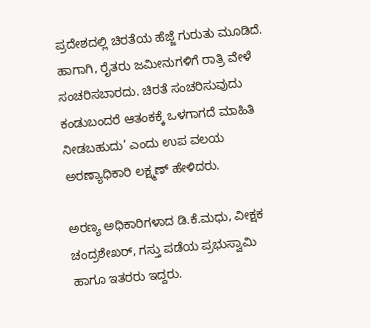ಪ್ರದೇಶದಲ್ಲಿ ಚಿರತೆಯ ಹೆಜ್ಜೆ ಗುರುತು ಮೂಡಿದೆ. ಹಾಗಾಗಿ, ರೈತರು ಜಮೀನುಗಳಿಗೆ ರಾತ್ರಿ ವೇಳೆ ಸಂಚರಿಸಬಾರದು. ಚಿರತೆ ಸಂಚರಿಸುವುದು ಕಂಡುಬಂದರೆ ಆತಂಕಕ್ಕೆ ಒಳಗಾಗದೆ ಮಾಹಿತಿ ನೀಡಬಹುದು’ ಎಂದು ಉಪ ವಲಯ ಅರಣ್ಯಾಧಿಕಾರಿ ಲಕ್ಷ್ಮಣ್ ಹೇಳಿದರು.

ಅರಣ್ಯ ಅಧಿಕಾರಿಗಳಾದ ಡಿ.ಕೆ.ಮಧು, ವೀಕ್ಷಕ ಚಂದ್ರಶೇಖರ್, ಗಸ್ತು ಪಡೆಯ ಪ್ರಭುಸ್ವಾಮಿ ಹಾಗೂ ಇತರರು ಇದ್ದರು.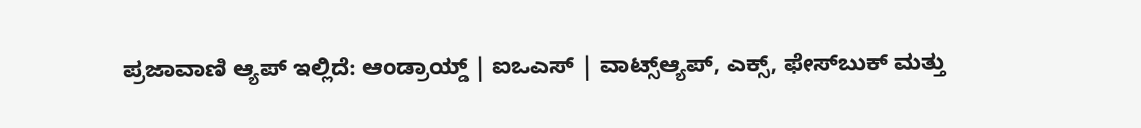ಪ್ರಜಾವಾಣಿ ಆ್ಯಪ್ ಇಲ್ಲಿದೆ: ಆಂಡ್ರಾಯ್ಡ್ | ಐಒಎಸ್ | ವಾಟ್ಸ್ಆ್ಯಪ್, ಎಕ್ಸ್, ಫೇಸ್‌ಬುಕ್ ಮತ್ತು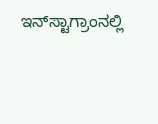ಇನ್‌ಸ್ಟಾಗ್ರಾಂನಲ್ಲಿ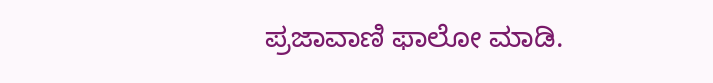ಪ್ರಜಾವಾಣಿ ಫಾಲೋ ಮಾಡಿ.